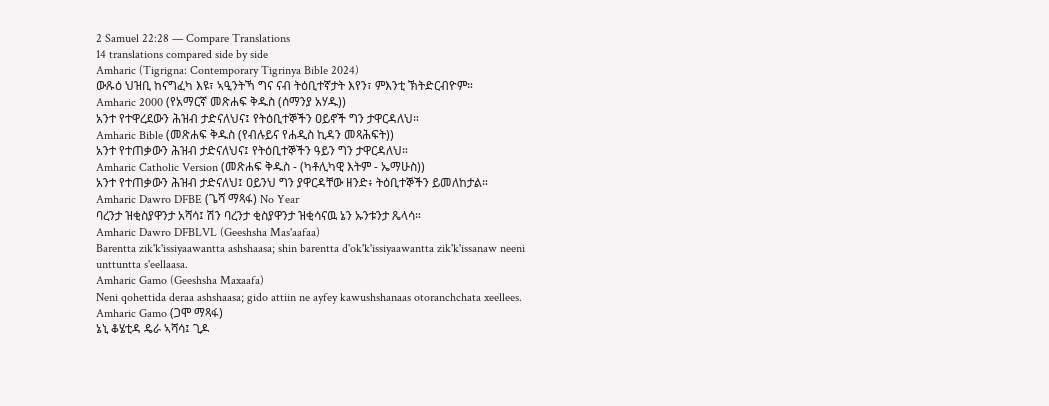2 Samuel 22:28 — Compare Translations
14 translations compared side by side
Amharic (Tigrigna: Contemporary Tigrinya Bible 2024)
ውጹዕ ህዝቢ ከናግፈካ እዩ፣ ኣዒንትኻ ግና ናብ ትዕቢተኛታት እየን፣ ምእንቲ ኽትድርብዮም።
Amharic 2000 (የአማርኛ መጽሐፍ ቅዱስ (ሰማንያ አሃዱ))
አንተ የተዋረደውን ሕዝብ ታድናለህና፤ የትዕቢተኞችን ዐይኖች ግን ታዋርዳለህ።
Amharic Bible (መጽሐፍ ቅዱስ (የብሉይና የሐዲስ ኪዳን መጻሕፍት))
አንተ የተጠቃውን ሕዝብ ታድናለህና፤ የትዕቢተኞችን ዓይን ግን ታዋርዳለህ።
Amharic Catholic Version (መጽሐፍ ቅዱስ - (ካቶሊካዊ እትም - ኤማሁስ))
አንተ የተጠቃውን ሕዝብ ታድናለህ፤ ዐይንህ ግን ያዋርዳቸው ዘንድ፥ ትዕቢተኞችን ይመለከታል።
Amharic Dawro DFBE (ጌሻ ማጻፋ) No Year
ባረንታ ዝቂስያዋንታ አሻሳ፤ ሽን ባረንታ ቂስያዋንታ ዝቂሳናዉ ኔን ኡንቱንታ ጼላሳ።
Amharic Dawro DFBLVL (Geeshsha Mas'aafaa)
Barentta zik'k'issiyaawantta ashshaasa; shin barentta d'ok'k'issiyaawantta zik'k'issanaw neeni unttuntta s'eellaasa.
Amharic Gamo (Geeshsha Maxaafa)
Neni qohettida deraa ashshaasa; gido attiin ne ayfey kawushshanaas otoranchchata xeellees.
Amharic Gamo (ጋሞ ማጻፋ)
ኔኒ ቆሄቲዳ ዴራ ኣሻሳ፤ ጊዶ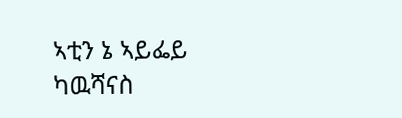ኣቲን ኔ ኣይፌይ ካዉሻናስ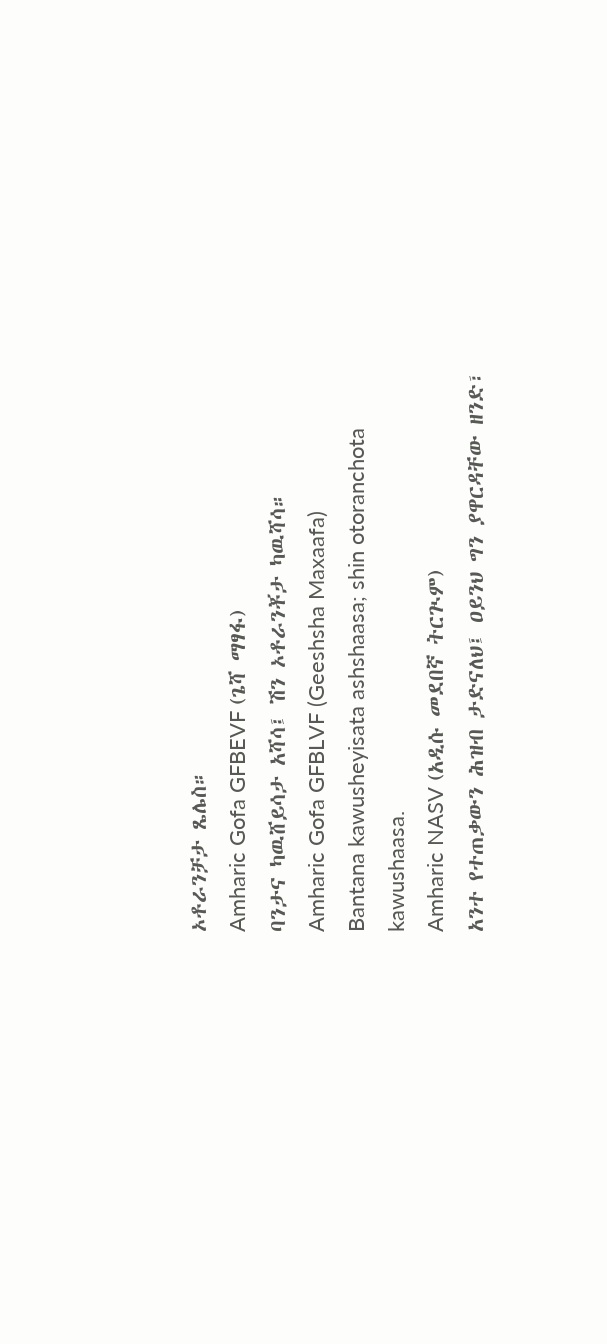ኦቶራንቻታ ጼሌስ።
Amharic Gofa GFBEVF (ጌሻ ማፃፋ)
ባንታና ካዉሸይሳታ አሻሳ፤ ሽን ኦቶራንቾታ ካዉሻሳ።
Amharic Gofa GFBLVF (Geeshsha Maxaafa)
Bantana kawusheyisata ashshaasa; shin otoranchota kawushaasa.
Amharic NASV (አዲሱ መደበኛ ትርጒም)
አንተ የተጠቃውን ሕዝብ ታድናለህ፤ ዐይንህ ግን ያዋርዳቸው ዘንድ፣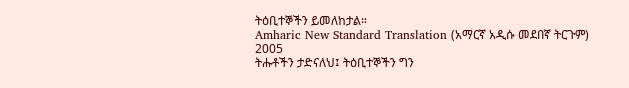ትዕቢተኞችን ይመለከታል።
Amharic New Standard Translation (አማርኛ አዲሱ መደበኛ ትርጉም) 2005
ትሑቶችን ታድናለህ፤ ትዕቢተኞችን ግን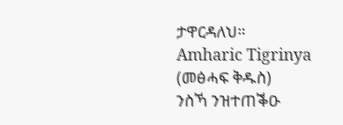ታዋርዳለህ።
Amharic Tigrinya (መፅሓፍ ቅዱስ)
ንስኻ ንዝተጠቕዑ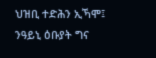ህዝቢ ተድሕን ኢኻሞ፤ ንዓይኒ ዕቡያት ግና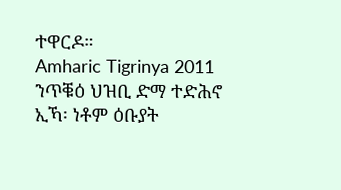ተዋርዶ።
Amharic Tigrinya 2011
ንጥቑዕ ህዝቢ ድማ ተድሕኖ ኢኻ፡ ነቶም ዕቡያት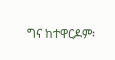ግና ከተዋርዶም፡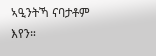ኣዒንትኻ ናባታቶም እየን።